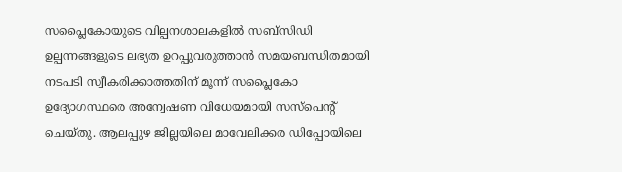സപ്ലൈകോയുടെ വില്പനശാലകളിൽ സബ്സിഡി ഉല്പന്നങ്ങളുടെ ലഭ്യത ഉറപ്പുവരുത്താൻ സമയബന്ധിതമായി നടപടി സ്വീകരിക്കാത്തതിന് മൂന്ന് സപ്ലൈകോ ഉദ്യോഗസ്ഥരെ അന്വേഷണ വിധേയമായി സസ്പെന്റ് ചെയ്തു. ആലപ്പുഴ ജില്ലയിലെ മാവേലിക്കര ഡിപ്പോയിലെ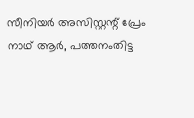സീനിയർ അസിസ്റ്റന്റ് പ്രേം നാഥ് ആർ, പത്തനംതിട്ട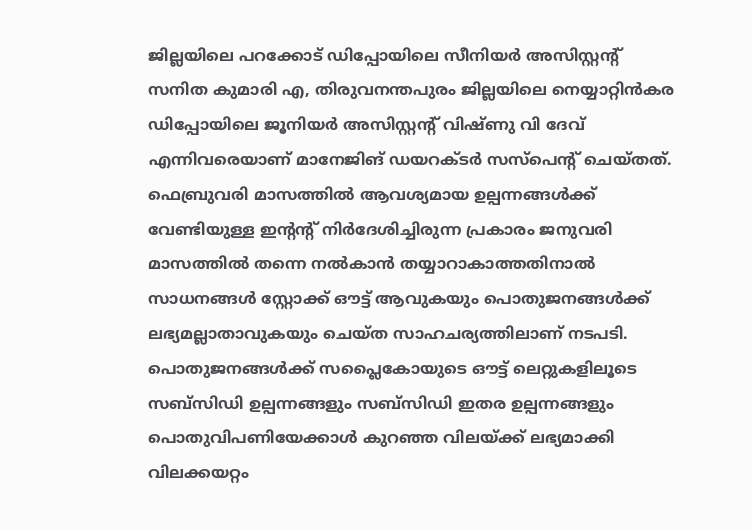ജില്ലയിലെ പറക്കോട് ഡിപ്പോയിലെ സീനിയർ അസിസ്റ്റന്റ് സനിത കുമാരി എ, തിരുവനന്തപുരം ജില്ലയിലെ നെയ്യാറ്റിൻകര ഡിപ്പോയിലെ ജൂനിയർ അസിസ്റ്റന്റ് വിഷ്ണു വി ദേവ് എന്നിവരെയാണ് മാനേജിങ് ഡയറക്ടർ സസ്പെന്റ് ചെയ്തത്.
ഫെബ്രുവരി മാസത്തിൽ ആവശ്യമായ ഉല്പന്നങ്ങൾക്ക് വേണ്ടിയുള്ള ഇന്റന്റ് നിർദേശിച്ചിരുന്ന പ്രകാരം ജനുവരി മാസത്തിൽ തന്നെ നൽകാൻ തയ്യാറാകാത്തതിനാൽ സാധനങ്ങൾ സ്റ്റോക്ക് ഔട്ട് ആവുകയും പൊതുജനങ്ങൾക്ക് ലഭ്യമല്ലാതാവുകയും ചെയ്ത സാഹചര്യത്തിലാണ് നടപടി. പൊതുജനങ്ങൾക്ക് സപ്ലൈകോയുടെ ഔട്ട് ലെറ്റുകളിലൂടെ സബ്സിഡി ഉല്പന്നങ്ങളും സബ്സിഡി ഇതര ഉല്പന്നങ്ങളും പൊതുവിപണിയേക്കാൾ കുറഞ്ഞ വിലയ്ക്ക് ലഭ്യമാക്കി വിലക്കയറ്റം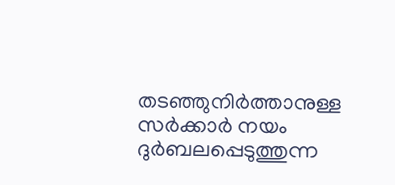തടഞ്ഞുനിർത്താനുള്ള സർക്കാർ നയം ദുർബലപ്പെടുത്തുന്ന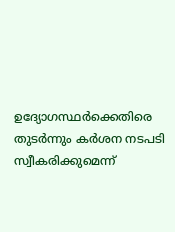ഉദ്യോഗസ്ഥർക്കെതിരെ തുടർന്നും കർശന നടപടി സ്വീകരിക്കുമെന്ന്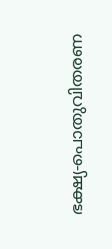ഭക്ഷ്യ‑പൊതുവിതരണ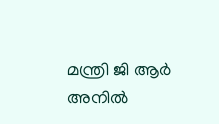മന്ത്രി ജി ആർ അനിൽ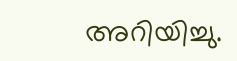അറിയിച്ചു.